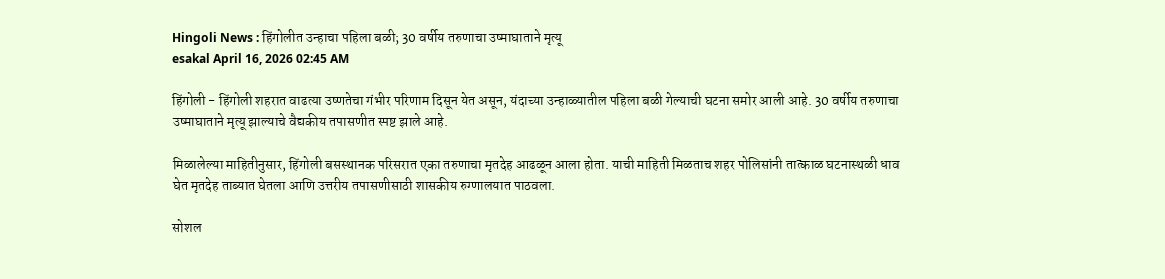Hingoli News : हिंगोलीत उन्हाचा पहिला बळी; 30 वर्षीय तरुणाचा उष्माघाताने मृत्यू
esakal April 16, 2026 02:45 AM

हिंगोली - हिंगोली शहरात वाढत्या उष्णतेचा गंभीर परिणाम दिसून येत असून, यंदाच्या उन्हाळ्यातील पहिला बळी गेल्याची घटना समोर आली आहे. 30 वर्षीय तरुणाचा उष्माघाताने मृत्यू झाल्याचे वैद्यकीय तपासणीत स्पष्ट झाले आहे.

मिळालेल्या माहितीनुसार, हिंगोली बसस्थानक परिसरात एका तरुणाचा मृतदेह आढळून आला होता. याची माहिती मिळताच शहर पोलिसांनी तात्काळ घटनास्थळी धाव घेत मृतदेह ताब्यात घेतला आणि उत्तरीय तपासणीसाठी शासकीय रुग्णालयात पाठवला.

सोशल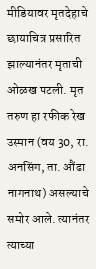मीडियावर मृतदेहाचे छायाचित्र प्रसारित झाल्यानंतर मृताची ओळख पटली. मृत तरुण हा रफीक रेख उस्मान (वय 30, रा. अनसिंग, ता. औंढा नागनाथ) असल्याचे समोर आले. त्यानंतर त्याच्या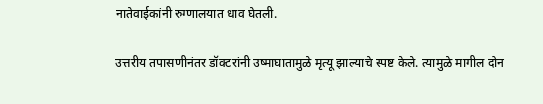नातेवाईकांनी रुग्णालयात धाव घेतली.

उत्तरीय तपासणीनंतर डॉक्टरांनी उष्माघातामुळे मृत्यू झाल्याचे स्पष्ट केले. त्यामुळे मागील दोन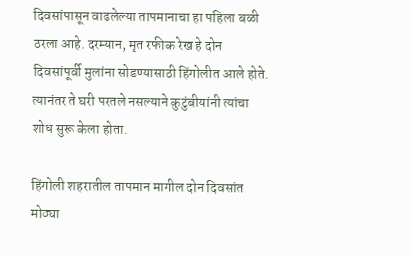दिवसांपासून वाढलेल्या तापमानाचा हा पहिला बळी ठरला आहे. दरम्यान, मृत रफीक रेख हे दोन दिवसांपूर्वी मुलांना सोडण्यासाठी हिंगोलीत आले होते. त्यानंतर ते घरी परतले नसल्याने कुटुंबीयांनी त्यांचा शोध सुरू केला होता.

हिंगोली शहरातील तापमान मागील दोन दिवसांत मोठ्या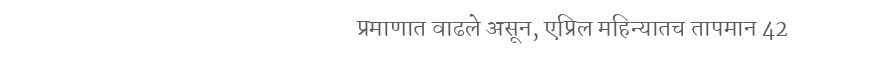प्रमाणात वाढले असून, एप्रिल महिन्यातच तापमान 42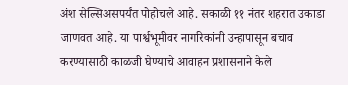अंश सेल्सिअसपर्यंत पोहोचले आहे. सकाळी ११ नंतर शहरात उकाडा जाणवत आहे. या पार्श्वभूमीवर नागरिकांनी उन्हापासून बचाव करण्यासाठी काळजी घेण्याचे आवाहन प्रशासनाने केले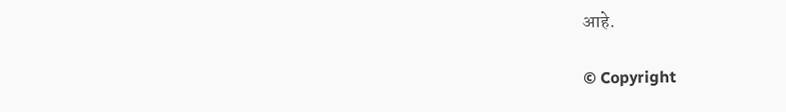आहे.

© Copyright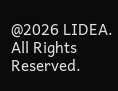@2026 LIDEA. All Rights Reserved.